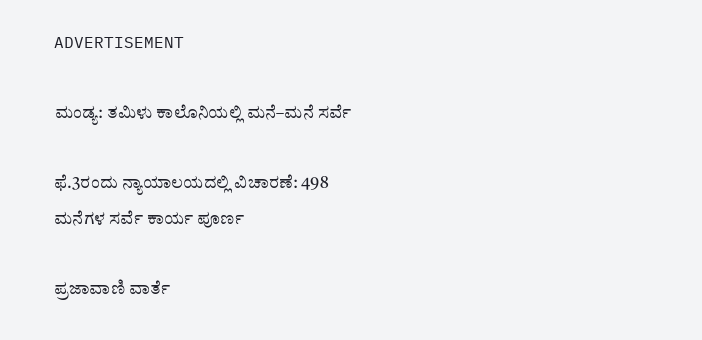ADVERTISEMENT

ಮಂಡ್ಯ: ತಮಿಳು ಕಾಲೊನಿಯಲ್ಲಿ ಮನೆ–ಮನೆ ಸರ್ವೆ

ಫೆ.3ರಂದು ನ್ಯಾಯಾಲಯದಲ್ಲಿ ವಿಚಾರಣೆ: 498 ಮನೆಗಳ ಸರ್ವೆ ಕಾರ್ಯ ಪೂರ್ಣ

ಪ್ರಜಾವಾಣಿ ವಾರ್ತೆ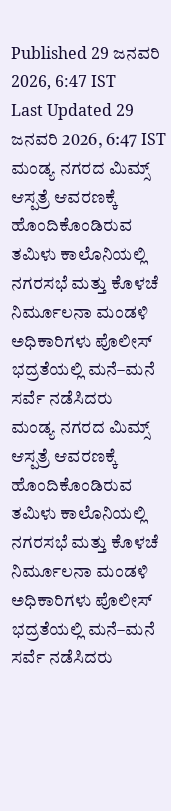Published 29 ಜನವರಿ 2026, 6:47 IST
Last Updated 29 ಜನವರಿ 2026, 6:47 IST
ಮಂಡ್ಯ ನಗರದ ಮಿಮ್ಸ್‌ ಆಸ್ಪತ್ರೆ ಆವರಣಕ್ಕೆ ಹೊಂದಿಕೊಂಡಿರುವ ತಮಿಳು ಕಾಲೊನಿಯಲ್ಲಿ ನಗರಸಭೆ ಮತ್ತು ಕೊಳಚೆ ನಿರ್ಮೂಲನಾ ಮಂಡಳಿ ಅಧಿಕಾರಿಗಳು ಪೊಲೀಸ್‌ ಭದ್ರತೆಯಲ್ಲಿ ಮನೆ–ಮನೆ ಸರ್ವೆ ನಡೆಸಿದರು
ಮಂಡ್ಯ ನಗರದ ಮಿಮ್ಸ್‌ ಆಸ್ಪತ್ರೆ ಆವರಣಕ್ಕೆ ಹೊಂದಿಕೊಂಡಿರುವ ತಮಿಳು ಕಾಲೊನಿಯಲ್ಲಿ ನಗರಸಭೆ ಮತ್ತು ಕೊಳಚೆ ನಿರ್ಮೂಲನಾ ಮಂಡಳಿ ಅಧಿಕಾರಿಗಳು ಪೊಲೀಸ್‌ ಭದ್ರತೆಯಲ್ಲಿ ಮನೆ–ಮನೆ ಸರ್ವೆ ನಡೆಸಿದರು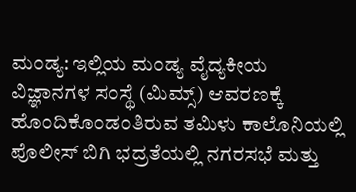ಮಂಡ್ಯ: ಇಲ್ಲಿಯ ಮಂಡ್ಯ ವೈದ್ಯಕೀಯ ವಿಜ್ಞಾನಗಳ ಸಂಸ್ಥೆ (ಮಿಮ್ಸ್‌) ಆವರಣಕ್ಕೆ ಹೊಂದಿಕೊಂಡಂತಿರುವ ತಮಿಳು ಕಾಲೊನಿಯಲ್ಲಿ ಪೊಲೀಸ್‌ ಬಿಗಿ ಭದ್ರತೆಯಲ್ಲಿ ನಗರಸಭೆ ಮತ್ತು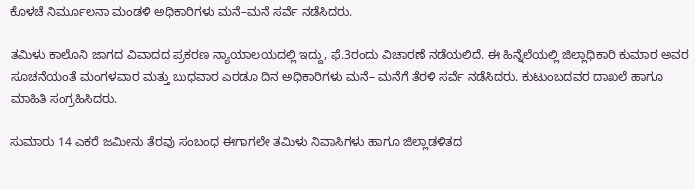ಕೊಳಚೆ ನಿರ್ಮೂಲನಾ ಮಂಡಳಿ ಅಧಿಕಾರಿಗಳು ಮನೆ–ಮನೆ ಸರ್ವೆ ನಡೆಸಿದರು.

ತಮಿಳು ಕಾಲೊನಿ ಜಾಗದ ವಿವಾದದ ಪ್ರಕರಣ ನ್ಯಾಯಾಲಯದಲ್ಲಿ ಇದ್ದು, ಫೆ.3ರಂದು ವಿಚಾರಣೆ ನಡೆಯಲಿದೆ. ಈ ಹಿನ್ನೆಲೆಯಲ್ಲಿ ಜಿಲ್ಲಾಧಿಕಾರಿ ಕುಮಾರ ಅವರ ಸೂಚನೆಯಂತೆ ಮಂಗಳವಾರ ಮತ್ತು ಬುಧವಾರ ಎರಡೂ ದಿನ ಅಧಿಕಾರಿಗಳು ಮನೆ– ಮನೆಗೆ ತೆರಳಿ ಸರ್ವೆ ನಡೆಸಿದರು. ಕುಟುಂಬದವರ ದಾಖಲೆ ಹಾಗೂ ಮಾಹಿತಿ ಸಂಗ್ರಹಿಸಿದರು.

ಸುಮಾರು 14 ಎಕರೆ ಜಮೀನು ತೆರವು ಸಂಬಂಧ ಈಗಾಗಲೇ ತಮಿಳು ನಿವಾಸಿಗಳು ಹಾಗೂ ಜಿಲ್ಲಾಡಳಿತದ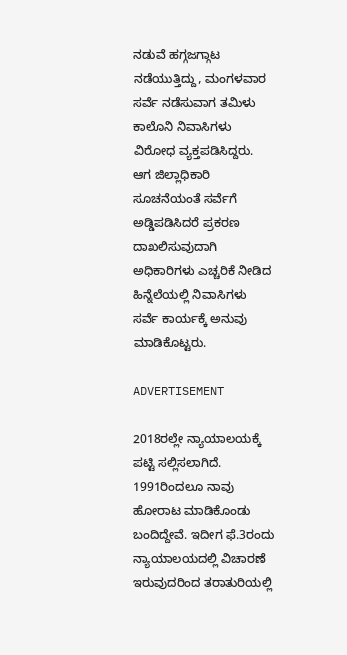ನಡುವೆ ಹಗ್ಗಜಗ್ಗಾಟ ನಡೆಯುತ್ತಿದ್ದು, ಮಂಗಳವಾರ ಸರ್ವೆ ನಡೆಸುವಾಗ ತಮಿಳು ಕಾಲೊನಿ ನಿವಾಸಿಗಳು ವಿರೋಧ ವ್ಯಕ್ತಪಡಿಸಿದ್ದರು. ಆಗ ಜಿಲ್ಲಾಧಿಕಾರಿ ಸೂಚನೆಯಂತೆ ಸರ್ವೆಗೆ ಅಡ್ಡಿಪಡಿಸಿದರೆ ಪ್ರಕರಣ ದಾಖಲಿಸುವುದಾಗಿ ಅಧಿಕಾರಿಗಳು ಎಚ್ಚರಿಕೆ ನೀಡಿದ ಹಿನ್ನೆಲೆಯಲ್ಲಿ ನಿವಾಸಿಗಳು ಸರ್ವೆ ಕಾರ್ಯಕ್ಕೆ ಅನುವು ಮಾಡಿಕೊಟ್ಟರು.

ADVERTISEMENT

2018ರಲ್ಲೇ ನ್ಯಾಯಾಲಯಕ್ಕೆ ಪಟ್ಟಿ ಸಲ್ಲಿಸಲಾಗಿದೆ. 1991ರಿಂದಲೂ ನಾವು ಹೋರಾಟ ಮಾಡಿಕೊಂಡು ಬಂದಿದ್ದೇವೆ. ಇದೀಗ ಫೆ.3ರಂದು ನ್ಯಾಯಾಲಯದಲ್ಲಿ ವಿಚಾರಣೆ ಇರುವುದರಿಂದ ತರಾತುರಿಯಲ್ಲಿ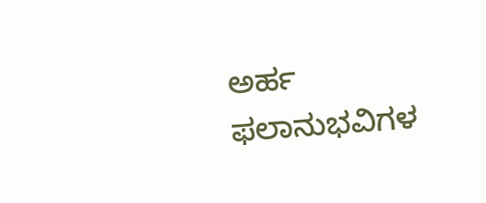ಅರ್ಹ ಫಲಾನುಭವಿಗಳ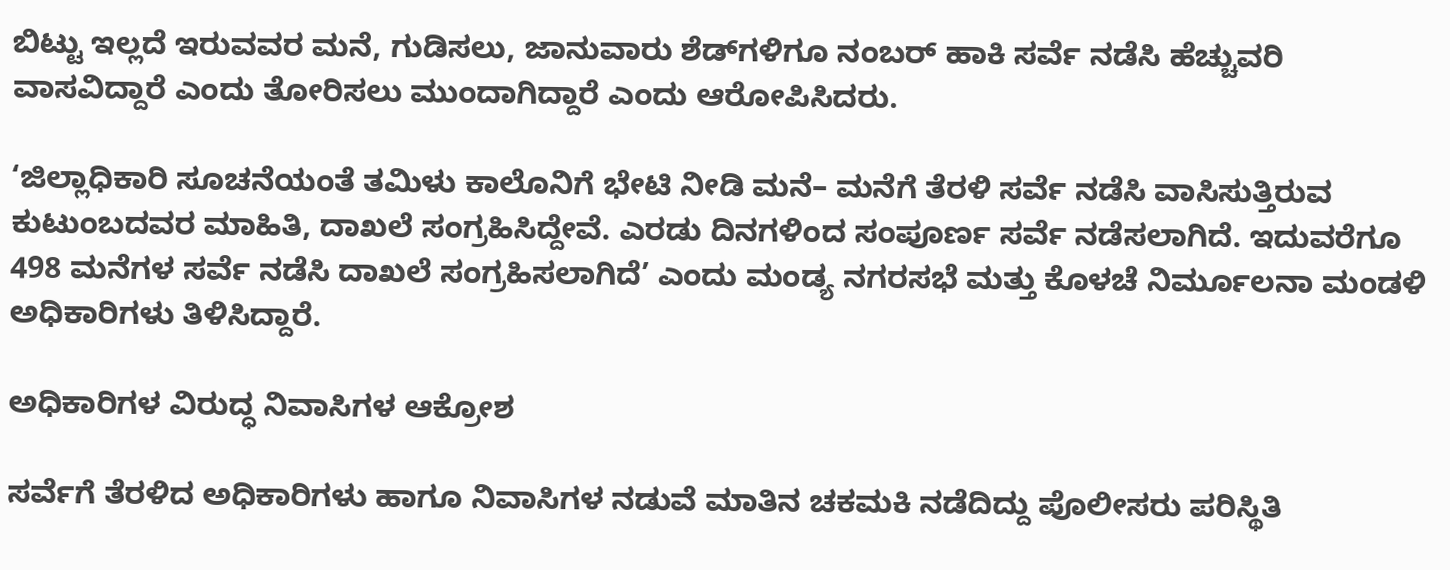ಬಿಟ್ಟು ಇಲ್ಲದೆ ಇರುವವರ ಮನೆ, ಗುಡಿಸಲು, ಜಾನುವಾರು ಶೆಡ್‌ಗಳಿಗೂ ನಂಬರ್ ಹಾಕಿ ಸರ್ವೆ ನಡೆಸಿ ಹೆಚ್ಚುವರಿ ವಾಸವಿದ್ದಾರೆ ಎಂದು ತೋರಿಸಲು ಮುಂದಾಗಿದ್ದಾರೆ ಎಂದು ಆರೋಪಿಸಿದರು.

‘ಜಿಲ್ಲಾಧಿಕಾರಿ ಸೂಚನೆಯಂತೆ ತಮಿಳು ಕಾಲೊನಿಗೆ ಭೇಟಿ ನೀಡಿ ಮನೆ– ಮನೆಗೆ ತೆರಳಿ ಸರ್ವೆ ನಡೆಸಿ ವಾಸಿಸುತ್ತಿರುವ ಕುಟುಂಬದವರ ಮಾಹಿತಿ, ದಾಖಲೆ ಸಂಗ್ರಹಿಸಿದ್ದೇವೆ. ಎರಡು ದಿನಗಳಿಂದ ಸಂಪೂರ್ಣ ಸರ್ವೆ ನಡೆಸಲಾಗಿದೆ. ಇದುವರೆಗೂ 498 ಮನೆಗಳ ಸರ್ವೆ ನಡೆಸಿ ದಾಖಲೆ ಸಂಗ್ರಹಿಸಲಾಗಿದೆ’ ಎಂದು ಮಂಡ್ಯ ನಗರಸಭೆ ಮತ್ತು ಕೊಳಚೆ ನಿರ್ಮೂಲನಾ ಮಂಡಳಿ ಅಧಿಕಾರಿಗಳು ತಿಳಿಸಿದ್ದಾರೆ.

ಅಧಿಕಾರಿಗಳ ವಿರುದ್ಧ ನಿವಾಸಿಗಳ ಆಕ್ರೋಶ

ಸರ್ವೆಗೆ ತೆರಳಿದ ಅಧಿಕಾರಿಗಳು ಹಾಗೂ ನಿವಾಸಿಗಳ ನಡುವೆ ಮಾತಿನ ಚಕಮಕಿ ನಡೆದಿದ್ದು ಪೊಲೀಸರು ಪರಿಸ್ಥಿತಿ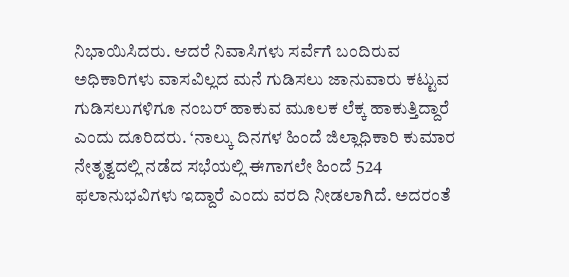ನಿಭಾಯಿಸಿದರು. ಆದರೆ ನಿವಾಸಿಗಳು ಸರ್ವೆಗೆ ಬಂದಿರುವ ಅಧಿಕಾರಿಗಳು ವಾಸವಿಲ್ಲದ ಮನೆ ಗುಡಿಸಲು ಜಾನುವಾರು ಕಟ್ಟುವ ಗುಡಿಸಲುಗಳಿಗೂ ನಂಬರ್ ಹಾಕುವ ಮೂಲಕ ಲೆಕ್ಕ ಹಾಕುತ್ತಿದ್ದಾರೆ ಎಂದು ದೂರಿದರು. ‘ನಾಲ್ಕು ದಿನಗಳ ಹಿಂದೆ ಜಿಲ್ಲಾಧಿಕಾರಿ ಕುಮಾರ ನೇತೃತ್ವದಲ್ಲಿ ನಡೆದ ಸಭೆಯಲ್ಲಿ ಈಗಾಗಲೇ ಹಿಂದೆ 524 ಫಲಾನುಭವಿಗಳು ಇದ್ದಾರೆ ಎಂದು ವರದಿ ನೀಡಲಾಗಿದೆ. ಅದರಂತೆ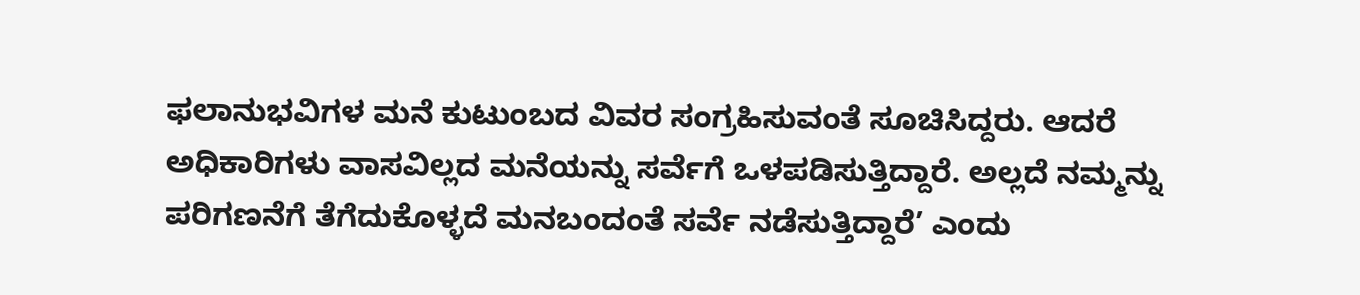ಫಲಾನುಭವಿಗಳ ಮನೆ ಕುಟುಂಬದ ವಿವರ ಸಂಗ್ರಹಿಸುವಂತೆ ಸೂಚಿಸಿದ್ದರು. ಆದರೆ ಅಧಿಕಾರಿಗಳು ವಾಸವಿಲ್ಲದ ಮನೆಯನ್ನು ಸರ್ವೆಗೆ ಒಳಪಡಿಸುತ್ತಿದ್ದಾರೆ. ಅಲ್ಲದೆ ನಮ್ಮನ್ನು ಪರಿಗಣನೆಗೆ ತೆಗೆದುಕೊಳ್ಳದೆ ಮನಬಂದಂತೆ ಸರ್ವೆ ನಡೆಸುತ್ತಿದ್ದಾರೆ’ ಎಂದು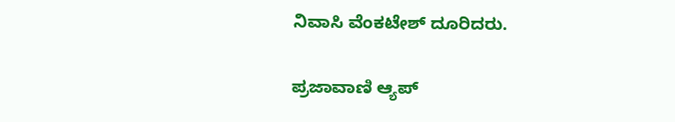ನಿವಾಸಿ ವೆಂಕಟೇಶ್ ದೂರಿದರು.

ಪ್ರಜಾವಾಣಿ ಆ್ಯಪ್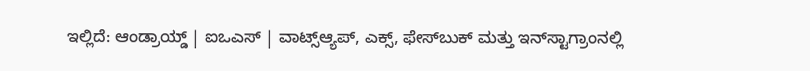ಇಲ್ಲಿದೆ: ಆಂಡ್ರಾಯ್ಡ್ | ಐಒಎಸ್ | ವಾಟ್ಸ್ಆ್ಯಪ್, ಎಕ್ಸ್, ಫೇಸ್‌ಬುಕ್ ಮತ್ತು ಇನ್‌ಸ್ಟಾಗ್ರಾಂನಲ್ಲಿ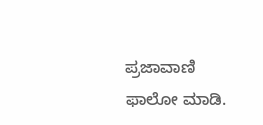ಪ್ರಜಾವಾಣಿ ಫಾಲೋ ಮಾಡಿ.